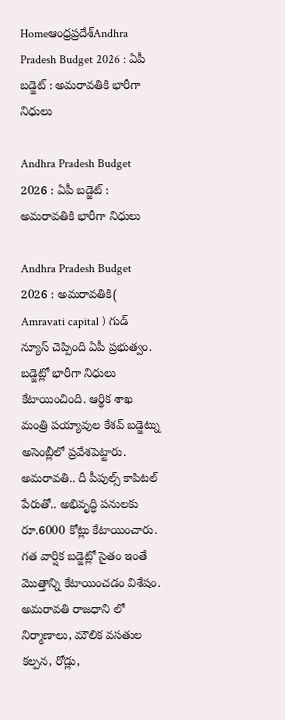Homeఆంధ్రప్రదేశ్‌Andhra Pradesh Budget 2026 : ఏపీ బడ్జెట్ : అమరావతికి భారీగా నిధులు

Andhra Pradesh Budget 2026 : ఏపీ బడ్జెట్ : అమరావతికి భారీగా నిధులు

Andhra Pradesh Budget 2026 : అమరావతికి( Amravati capital ) గుడ్ న్యూస్ చెప్పింది ఏపీ ప్రభుత్వం. బడ్జెట్లో భారీగా నిధులు కేటాయించింది. ఆర్థిక శాఖ మంత్రి పయ్యావుల కేశవ్ బడ్జెట్ను అసెంబ్లీలో ప్రవేశపెట్టారు. అమరావతి.. దీ పీపుల్స్ కాపిటల్ పేరుతో.. అభివృద్ధి పనులకు రూ.6000 కోట్లు కేటాయించారు. గత వార్షిక బడ్జెట్లో సైతం ఇంతే మొత్తాన్ని కేటాయించడం విశేషం. అమరావతి రాజధాని లో నిర్మాణాలు, మౌలిక వసతుల కల్పన, రోడ్లు,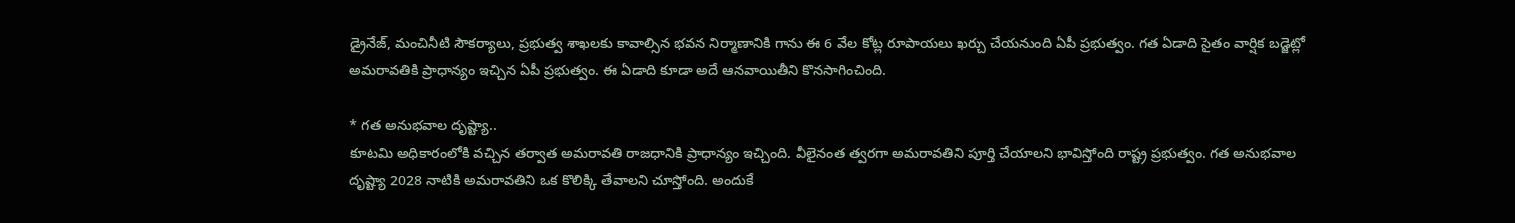డ్రైనేజ్, మంచినీటి సౌకర్యాలు, ప్రభుత్వ శాఖలకు కావాల్సిన భవన నిర్మాణానికి గాను ఈ 6 వేల కోట్ల రూపాయలు ఖర్చు చేయనుంది ఏపీ ప్రభుత్వం. గత ఏడాది సైతం వార్షిక బడ్జెట్లో అమరావతికి ప్రాధాన్యం ఇచ్చిన ఏపీ ప్రభుత్వం. ఈ ఏడాది కూడా అదే ఆనవాయితీని కొనసాగించింది.

* గత అనుభవాల దృష్ట్యా..
కూటమి అధికారంలోకి వచ్చిన తర్వాత అమరావతి రాజధానికి ప్రాధాన్యం ఇచ్చింది. వీలైనంత త్వరగా అమరావతిని పూర్తి చేయాలని భావిస్తోంది రాష్ట్ర ప్రభుత్వం. గత అనుభవాల దృష్ట్యా 2028 నాటికి అమరావతిని ఒక కొలిక్కి తేవాలని చూస్తోంది. అందుకే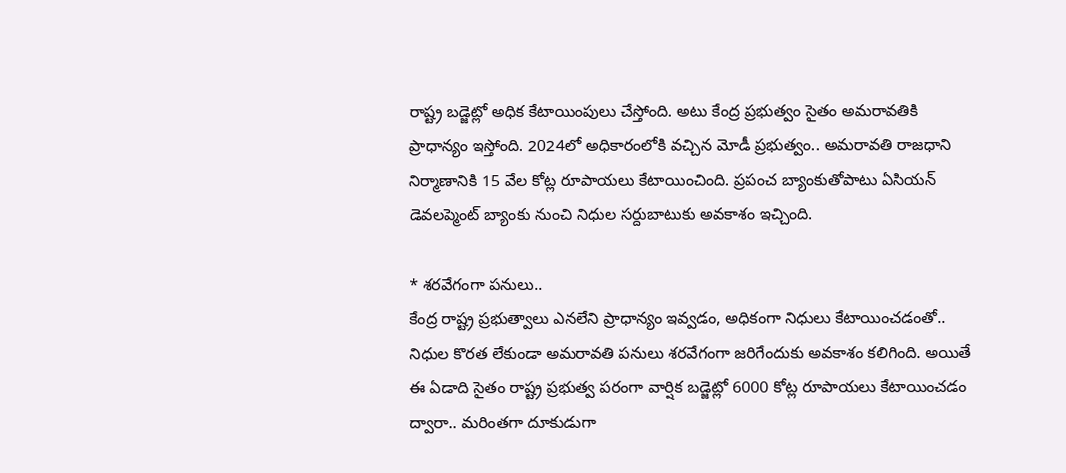రాష్ట్ర బడ్జెట్లో అధిక కేటాయింపులు చేస్తోంది. అటు కేంద్ర ప్రభుత్వం సైతం అమరావతికి ప్రాధాన్యం ఇస్తోంది. 2024లో అధికారంలోకి వచ్చిన మోడీ ప్రభుత్వం.. అమరావతి రాజధాని నిర్మాణానికి 15 వేల కోట్ల రూపాయలు కేటాయించింది. ప్రపంచ బ్యాంకుతోపాటు ఏసియన్ డెవలప్మెంట్ బ్యాంకు నుంచి నిధుల సర్దుబాటుకు అవకాశం ఇచ్చింది.

* శరవేగంగా పనులు..
కేంద్ర రాష్ట్ర ప్రభుత్వాలు ఎనలేని ప్రాధాన్యం ఇవ్వడం, అధికంగా నిధులు కేటాయించడంతో.. నిధుల కొరత లేకుండా అమరావతి పనులు శరవేగంగా జరిగేందుకు అవకాశం కలిగింది. అయితే ఈ ఏడాది సైతం రాష్ట్ర ప్రభుత్వ పరంగా వార్షిక బడ్జెట్లో 6000 కోట్ల రూపాయలు కేటాయించడం ద్వారా.. మరింతగా దూకుడుగా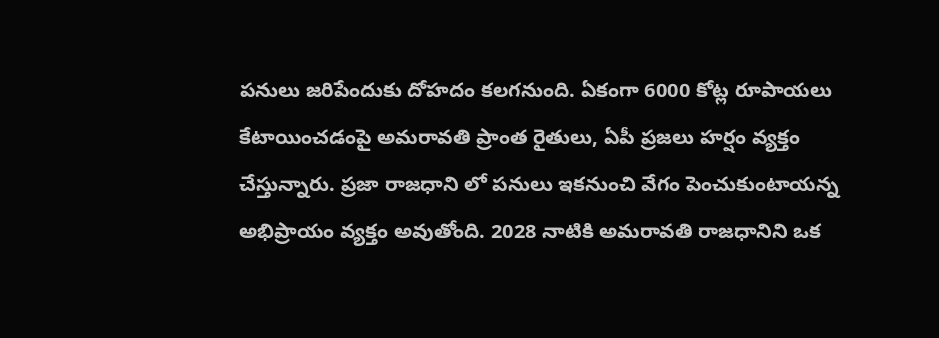పనులు జరిపేందుకు దోహదం కలగనుంది. ఏకంగా 6000 కోట్ల రూపాయలు కేటాయించడంపై అమరావతి ప్రాంత రైతులు, ఏపీ ప్రజలు హర్షం వ్యక్తం చేస్తున్నారు. ప్రజా రాజధాని లో పనులు ఇకనుంచి వేగం పెంచుకుంటాయన్న అభిప్రాయం వ్యక్తం అవుతోంది. 2028 నాటికి అమరావతి రాజధానిని ఒక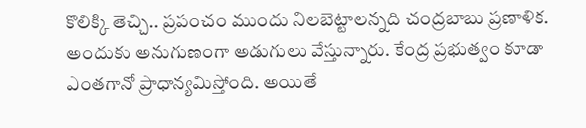కొలిక్కి తెచ్చి.. ప్రపంచం ముందు నిలబెట్టాలన్నది చంద్రబాబు ప్రణాళిక. అందుకు అనుగుణంగా అడుగులు వేస్తున్నారు. కేంద్ర ప్రభుత్వం కూడా ఎంతగానో ప్రాధాన్యమిస్తోంది. అయితే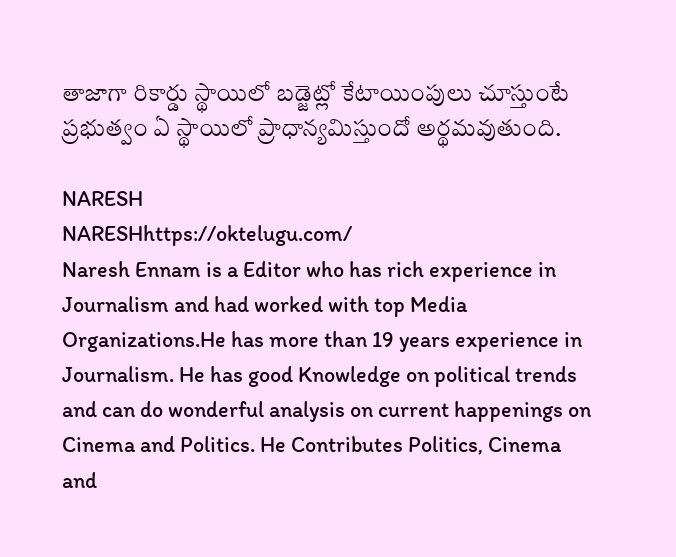తాజాగా రికార్డు స్థాయిలో బడ్జెట్లో కేటాయింపులు చూస్తుంటే ప్రభుత్వం ఏ స్థాయిలో ప్రాధాన్యమిస్తుందో అర్థమవుతుంది.

NARESH
NARESHhttps://oktelugu.com/
Naresh Ennam is a Editor who has rich experience in Journalism and had worked with top Media Organizations.He has more than 19 years experience in Journalism. He has good Knowledge on political trends and can do wonderful analysis on current happenings on Cinema and Politics. He Contributes Politics, Cinema and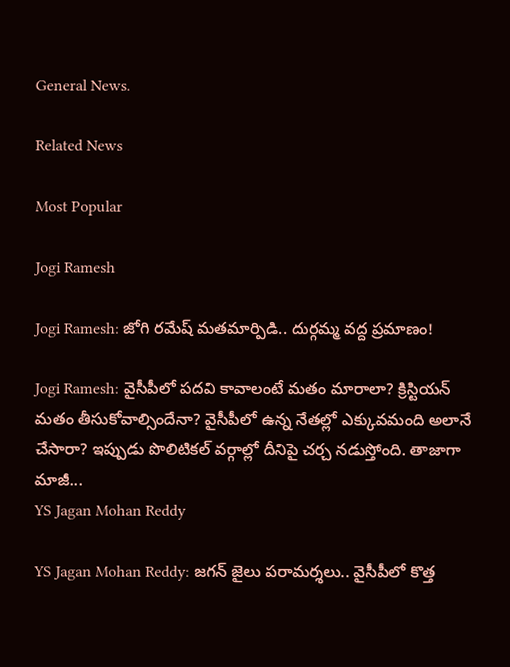General News.

Related News

Most Popular

Jogi Ramesh

Jogi Ramesh: జోగి రమేష్ మతమార్పిడి.. దుర్గమ్మ వద్ద ప్రమాణం!

Jogi Ramesh: వైసీపీలో పదవి కావాలంటే మతం మారాలా? క్రిస్టియన్ మతం తీసుకోవాల్సిందేనా? వైసీపీలో ఉన్న నేతల్లో ఎక్కువమంది అలానే చేసారా? ఇప్పుడు పొలిటికల్ వర్గాల్లో దీనిపై చర్చ నడుస్తోంది. తాజాగా మాజీ...
YS Jagan Mohan Reddy

YS Jagan Mohan Reddy: జగన్ జైలు పరామర్శలు.. వైసీపీలో కొత్త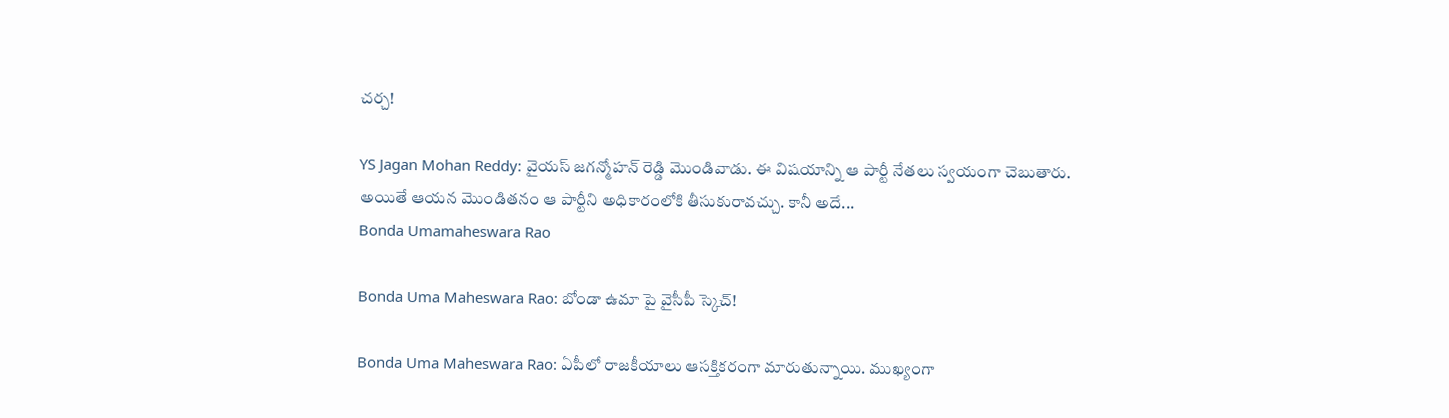చర్చ!

YS Jagan Mohan Reddy: వైయస్ జగన్మోహన్ రెడ్డి మొండివాడు. ఈ విషయాన్ని ఆ పార్టీ నేతలు స్వయంగా చెబుతారు. అయితే ఆయన మొండితనం ఆ పార్టీని అధికారంలోకి తీసుకురావచ్చు. కానీ అదే...
Bonda Umamaheswara Rao

Bonda Uma Maheswara Rao: బోండా ఉమా పై వైసీపీ స్కెచ్!

Bonda Uma Maheswara Rao: ఏపీలో రాజకీయాలు ఆసక్తికరంగా మారుతున్నాయి. ముఖ్యంగా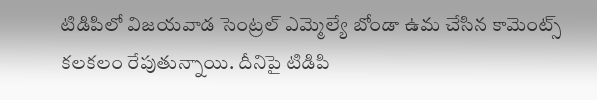టిడిపిలో విజయవాడ సెంట్రల్ ఎమ్మెల్యే బోండా ఉమ చేసిన కామెంట్స్ కలకలం రేపుతున్నాయి. దీనిపై టిడిపి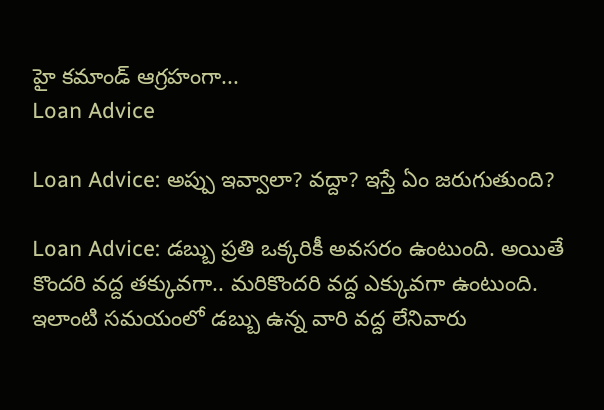హై కమాండ్ ఆగ్రహంగా...
Loan Advice

Loan Advice: అప్పు ఇవ్వాలా? వద్దా? ఇస్తే ఏం జరుగుతుంది?

Loan Advice: డబ్బు ప్రతి ఒక్కరికీ అవసరం ఉంటుంది. అయితే కొందరి వద్ద తక్కువగా.. మరికొందరి వద్ద ఎక్కువగా ఉంటుంది. ఇలాంటి సమయంలో డబ్బు ఉన్న వారి వద్ద లేనివారు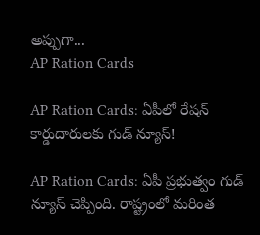అప్పుగా...
AP Ration Cards

AP Ration Cards: ఏపీలో రేషన్ కార్డుదారులకు గుడ్ న్యూస్!

AP Ration Cards: ఏపీ ప్రభుత్వం గుడ్ న్యూస్ చెప్పింది. రాష్ట్రంలో మరింత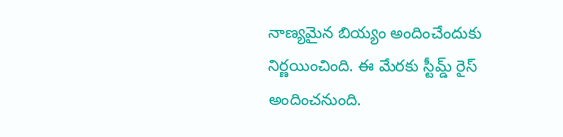నాణ్యమైన బియ్యం అందించేందుకు నిర్ణయించింది. ఈ మేరకు స్టీమ్డ్ రైస్ అందించనుంది.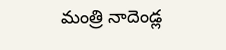మంత్రి నాదెండ్ల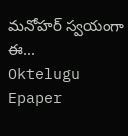మనోహర్ స్వయంగా ఈ...
Oktelugu Epaper